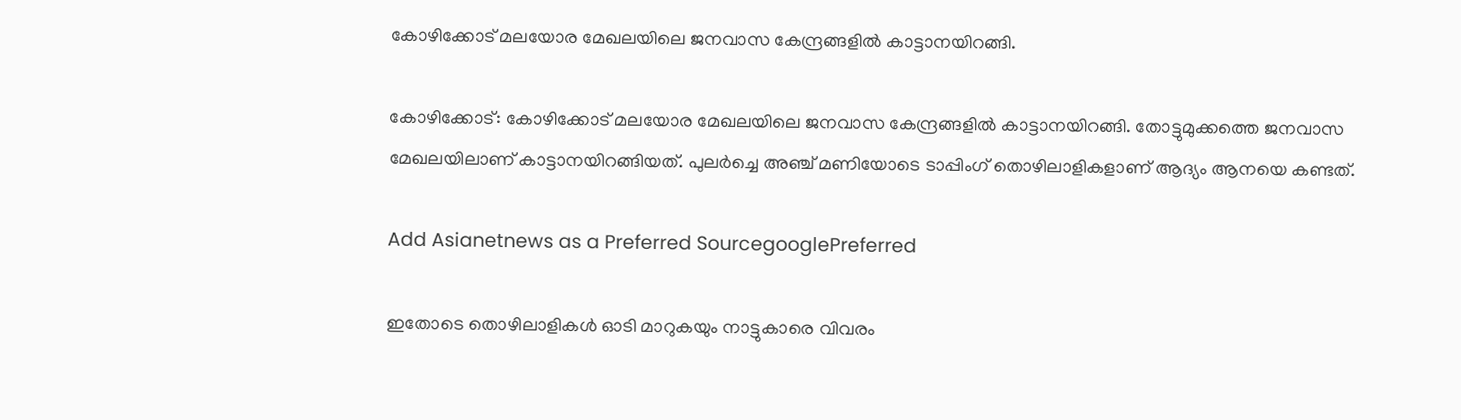കോഴിക്കോട് മലയോര മേഖലയിലെ ജനവാസ കേന്ദ്രങ്ങളിൽ കാട്ടാനയിറങ്ങി.

കോഴിക്കോട്: കോഴിക്കോട് മലയോര മേഖലയിലെ ജനവാസ കേന്ദ്രങ്ങളിൽ കാട്ടാനയിറങ്ങി. തോട്ടുമുക്കത്തെ ജനവാസ മേഖലയിലാണ് കാട്ടാനയിറങ്ങിയത്. പുലര്‍ച്ചെ അഞ്ച് മണിയോടെ ടാപ്പിംഗ് തൊഴിലാളികളാണ് ആദ്യം ആനയെ കണ്ടത്.

Add Asianetnews as a Preferred SourcegooglePreferred

ഇതോടെ തൊഴിലാളികള്‍ ഓടി മാറുകയും നാട്ടുകാരെ വിവരം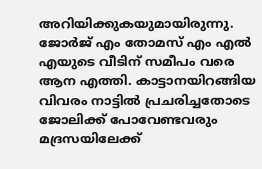അറിയിക്കുകയുമായിരുന്നു. ജോര്‍ജ് എം തോമസ് എം എല്‍ എയുടെ വീടിന് സമീപം വരെ ആന എത്തി. കാട്ടാനയിറങ്ങിയ വിവരം നാട്ടില്‍ പ്രചരിച്ചതോടെ ജോലിക്ക് പോവേണ്ടവരും മദ്രസയിലേക്ക്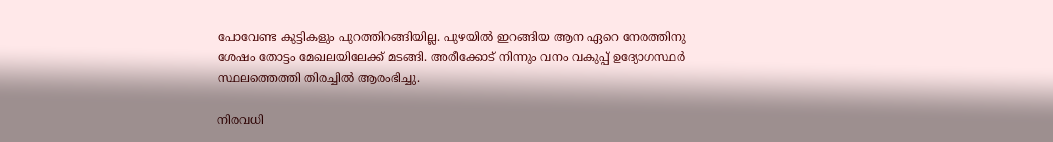പോവേണ്ട കുട്ടികളും പുറത്തിറങ്ങിയില്ല. പുഴയില്‍ ഇറങ്ങിയ ആന ഏറെ നേരത്തിനു ശേഷം തോട്ടം മേഖലയിലേക്ക് മടങ്ങി. അരീക്കോട് നിന്നും വനം വകുപ്പ് ഉദ്യോഗസ്ഥര്‍ സ്ഥലത്തെത്തി തിരച്ചില്‍ ആരംഭിച്ചു.

നിരവധി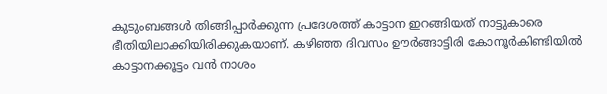കുടുംബങ്ങള്‍ തിങ്ങിപ്പാര്‍ക്കുന്ന പ്രദേശത്ത് കാട്ടാന ഇറങ്ങിയത് നാട്ടുകാരെ ഭീതിയിലാക്കിയിരിക്കുകയാണ്. കഴിഞ്ഞ ദിവസം ഊര്‍ങ്ങാട്ടിരി കോനൂര്‍കിണ്ടിയില്‍ കാട്ടാനക്കൂട്ടം വന്‍ നാശം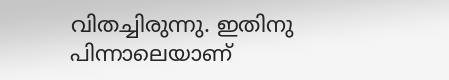വിതച്ചിരുന്നു. ഇതിനു പിന്നാലെയാണ്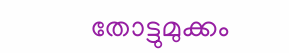തോട്ടുമുക്കം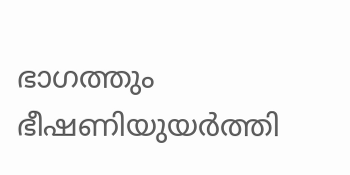ഭാഗത്തും ഭീഷണിയുയർത്തി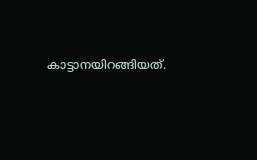കാട്ടാനയിറങ്ങിയത്.